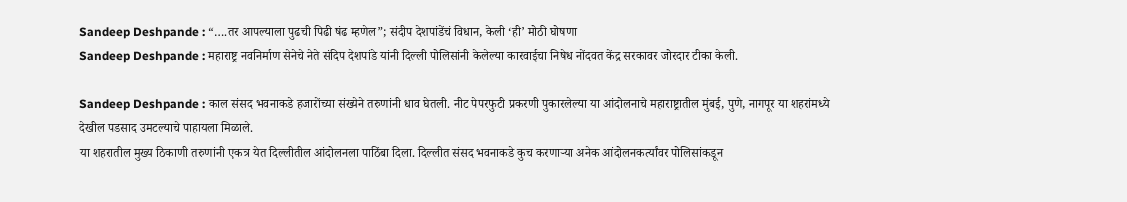Sandeep Deshpande : “….तर आपल्याला पुढची पिढी षंढ म्हणेल”; संदीप देशपांडेंचं विधान, केली ‘ही’ मोठी घोषणा
Sandeep Deshpande : महाराष्ट्र नवनिर्माण सेनेचे नेते संदिप देशपांडे यांनी दिल्ली पोलिसांनी केलेल्या कारवाईचा निषेध नोंदवत केंद्र सरकावर जोरदार टीका केली.

Sandeep Deshpande : काल संसद भवनाकडे हजारोंच्या संख्येने तरुणांनी धाव घेतली. नीट पेपरफुटी प्रकरणी पुकारलेल्या या आंदोलनाचे महाराष्ट्रातील मुंबई, पुणे, नागपूर या शहरांमध्ये देखील पडसाद उमटल्याचे पाहायला मिळाले.
या शहरातील मुख्य ठिकाणी तरुणांनी एकत्र येत दिल्लीतील आंदोलनला पाठिंबा दिला. दिल्लीत संसद भवनाकडे कुच करणाऱ्या अनेक आंदोलनकर्त्यांवर पोलिसांकडून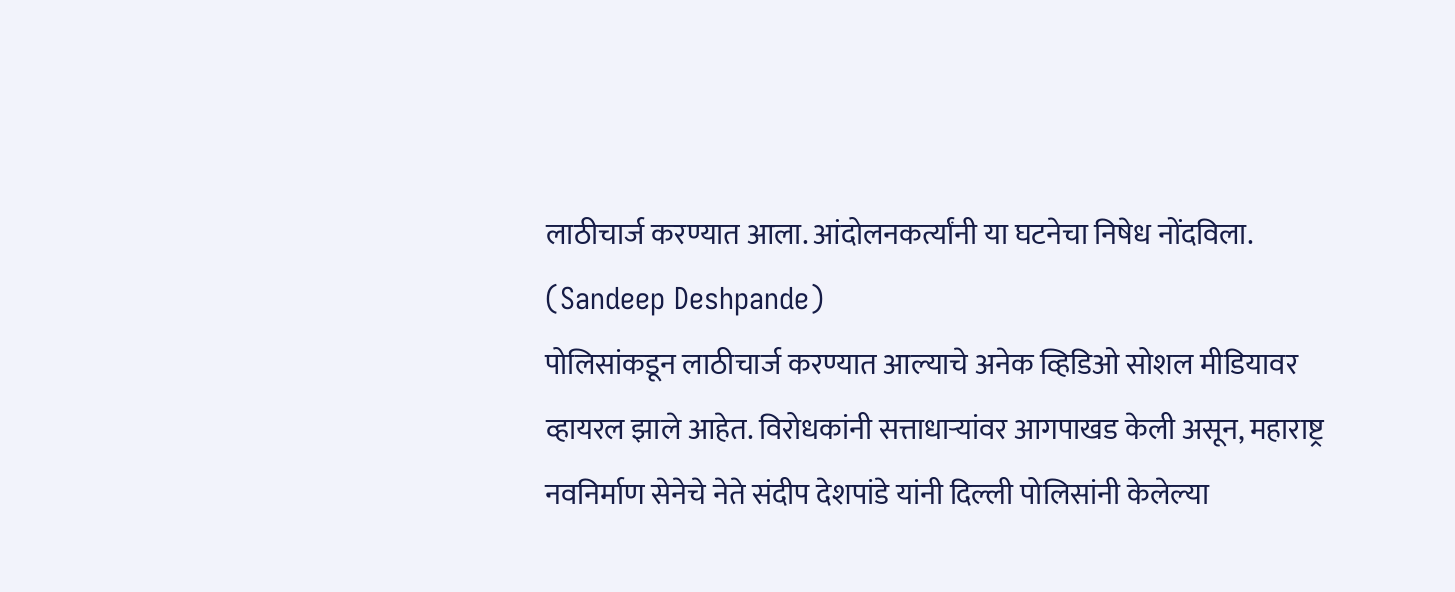लाठीचार्ज करण्यात आला. आंदोलनकर्त्यांनी या घटनेचा निषेध नोंदविला. (Sandeep Deshpande)
पोलिसांकडून लाठीचार्ज करण्यात आल्याचे अनेक व्हिडिओ सोशल मीडियावर व्हायरल झाले आहेत. विरोधकांनी सत्ताधाऱ्यांवर आगपाखड केली असून, महाराष्ट्र नवनिर्माण सेनेचे नेते संदीप देशपांडे यांनी दिल्ली पोलिसांनी केलेल्या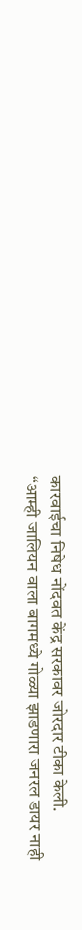कारवाईचा निषेध नोंदवत केंद्र सरकावर जोरदार टीका केली.
“आम्ही जालियन वाला बागमध्ये गोळ्या झाडणारा जनरल डायर नाही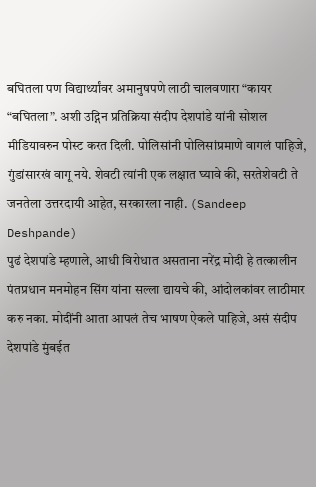बघितला पण विद्यार्थ्यांवर अमानुषपणे लाठी चालवणारा “कायर “बघितला”. अशी उद्गिन प्रतिक्रिया संदीप देशपांडे यांनी सोशल मीडियावरुन पोस्ट करत दिली. पोलिसांनी पोलिसांप्रमाणे वागलं पाहिजे, गुंडांसारखं वागू नये. शेवटी त्यांनी एक लक्षात घ्यावे की, सरतेशेवटी ते जनतेला उत्तरदायी आहेत, सरकारला नाही. (Sandeep Deshpande)
पुढं देशपांडे म्हणाले, आधी विरोधात असताना नरेंद्र मोदी हे तत्कालीन पंतप्रधान मनमोहन सिंग यांना सल्ला द्यायचे की, आंदोलकांवर लाठीमार करु नका. मोदींनी आता आपलं तेच भाषण ऐकले पाहिजे, असं संदीप देशपांडे मुंबईत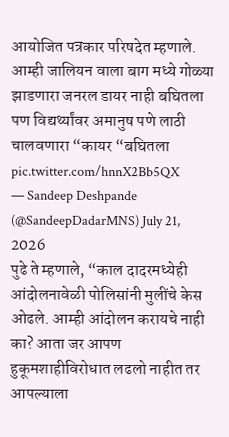आयोजित पत्रकार परिषदेत म्हणाले.
आम्ही जालियन वाला बाग मध्ये गोळ्या झाडणारा जनरल डायर नाही बघितला पण विद्यर्थ्यांवर अमानुष पणे लाठी चालवणारा “कायर “बघितला pic.twitter.com/hnnX2Bb5QX
— Sandeep Deshpande (@SandeepDadarMNS) July 21, 2026
पुढे ते म्हणाले, “काल दादरमध्येही आंदोलनावेळी पोलिसांनी मुलींचे केस ओढले. आम्ही आंदोलन करायचे नाही का? आता जर आपण हुकूमशाहीविरोधात लढलो नाहीत तर आपल्याला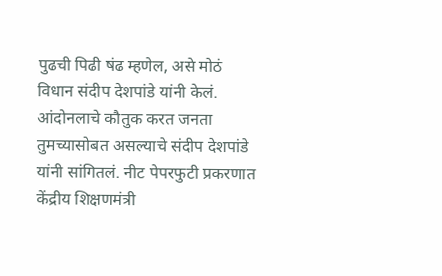पुढची पिढी षंढ म्हणेल, असे मोठं विधान संदीप देशपांडे यांनी केलं.
आंदोनलाचे कौतुक करत जनता तुमच्यासोबत असल्याचे संदीप देशपांडे यांनी सांगितलं. नीट पेपरफुटी प्रकरणात केंद्रीय शिक्षणमंत्री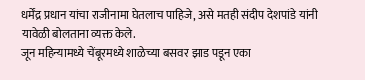धर्मेंद्र प्रधान यांचा राजीनामा घेतलाच पाहिजे, असे मतही संदीप देशपांडे यांनी यावेळी बोलताना व्यक्त केले.
जून महिन्यामध्ये चेंबूरमध्ये शाळेच्या बसवर झाड पडून एका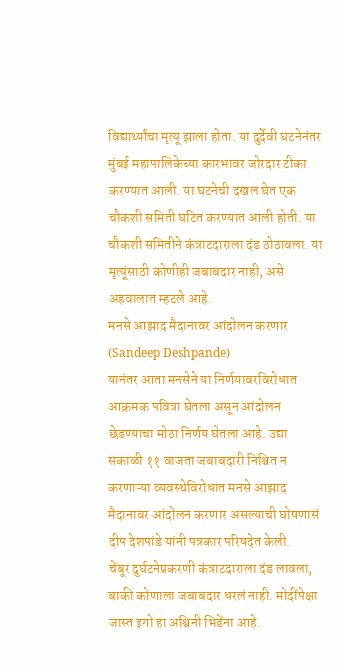विद्यार्थ्यांचा मृत्यू झाला होता. या दुर्देवी घटनेनंतर मुंबई महापालिकेच्या कारभावर जोरदार टीका करण्यात आली. या घटनेची दखल घेत एक चौकशी समिती घटित करण्यात आली होती. या चौकशी समितीने कंत्राटदाराला दंड ठोठावला. या मृत्यूंसाठी कोणीही जबाबदार नाही, असे अहवालात म्हटले आहे.
मनसे आझाद मैदानावर आंदोलन करणार (Sandeep Deshpande)
यानंतर आता मनसेने या निर्णयावरविरोधात आक्रमक पवित्रा घेतला असून आंदोलन छेडण्याचा मोठा निर्णय घेतला आहे. उद्या सकाळी ११ वाजता जबाबदारी निश्चित न करणाऱ्या व्यवस्थेविरोधात मनसे आझाद मैदानावर आंदोलन करणार असल्याची घोषणासं दीप देशपांडे यांनी पत्रकार परिषदेत केली.
चेंबूर दुर्घटनेप्रकरणी कंत्राटदाराला दंड लावला, बाकी कोणाला जबाबदार धरलं नाही. मोदींपेक्षा जास्त इगो हा अश्विनी भिडेंना आहे.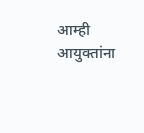आम्ही आयुक्तांना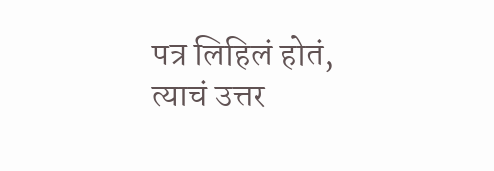पत्र लिहिलं होतं, त्याचं उत्तर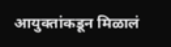आयुक्तांकडून मिळालं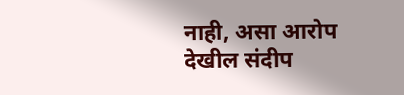नाही, असा आरोप देखील संदीप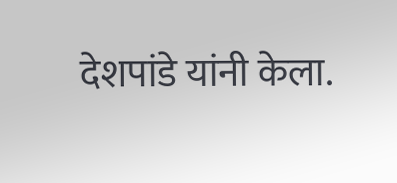देशपांडे यांनी केला.